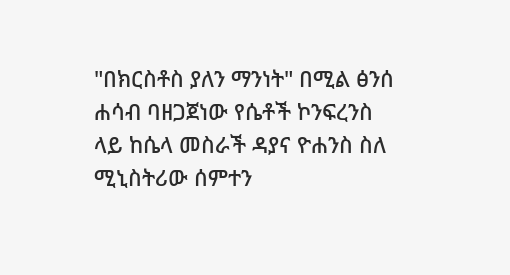"በክርስቶስ ያለን ማንነት" በሚል ፅንሰ ሐሳብ ባዘጋጀነው የሴቶች ኮንፍረንስ ላይ ከሴላ መስራች ዳያና ዮሐንስ ስለ ሚኒስትሪው ሰምተን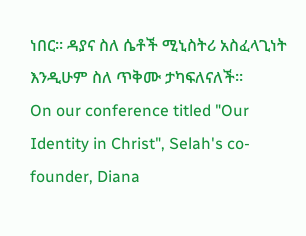ነበር። ዳያና ስለ ሴቶች ሚኒስትሪ አስፈላጊነት እንዲሁም ስለ ጥቅሙ ታካፍለናለች።
On our conference titled "Our Identity in Christ", Selah's co-founder, Diana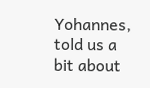Yohannes, told us a bit about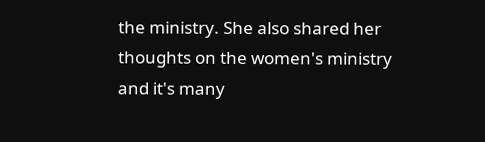the ministry. She also shared her thoughts on the women's ministry and it's many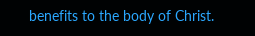benefits to the body of Christ.